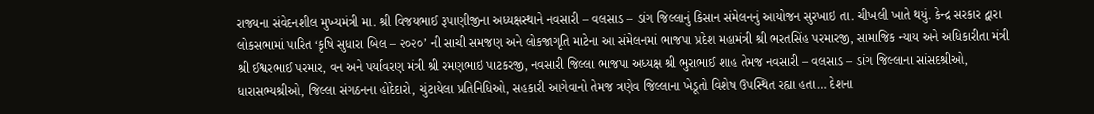રાજ્યના સંવેદનશીલ મુખ્યમંત્રી મા. શ્રી વિજયભાઈ રૂપાણીજીના અધ્યક્ષસ્થાને નવસારી – વલસાડ – ડાંગ જિલ્લાનું કિસાન સંમેલનનું આયોજન સુરખાઇ તા. ચીખલી ખાતે થયું. કેન્દ્ર સરકાર દ્વારા લોકસભામાં પારિત ‘કૃષિ સુધારા બિલ – ૨૦૨૦’ ની સાચી સમજણ અને લોકજાગૃતિ માટેના આ સંમેલનમાં ભાજપા પ્રદેશ મહામંત્રી શ્રી ભરતસિંહ પરમારજી, સામાજિક ન્યાય અને અધિકારીતા મંત્રી શ્રી ઈશ્વરભાઈ પરમાર, વન અને પર્યાવરણ મંત્રી શ્રી રમણભાઇ પાટકરજી, નવસારી જિલ્લા ભાજપા અધ્યક્ષ શ્રી ભુરાભાઈ શાહ તેમજ નવસારી – વલસાડ – ડાંગ જિલ્લાના સાંસદશ્રીઓ, ધારાસભ્યશ્રીઓ, જિલ્લા સંગઠનના હોદેદારો, ચુંટાયેલા પ્રતિનિધિઓ, સહકારી આગેવાનો તેમજ ત્રણેવ જિલ્લાના ખેડૂતો વિશેષ ઉપસ્થિત રહ્યા હતા… દેશના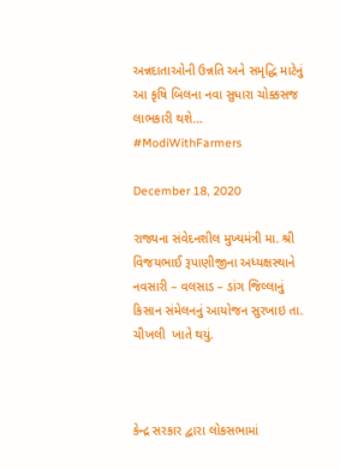અન્નદાતાઓની ઉન્નતિ અને સમૃદ્ધિ માટેનું આ કૃષિ બિલના નવા સુધારા ચોક્કસજ લાભકારી થશે… #ModiWithFarmers

December 18, 2020

રાજ્યના સંવેદનશીલ મુખ્યમંત્રી મા. શ્રી વિજયભાઈ રૂપાણીજીના અધ્યક્ષસ્થાને નવસારી – વલસાડ – ડાંગ જિલ્લાનું કિસાન સંમેલનનું આયોજન સુરખાઇ તા.  ચીખલી  ખાતે થયું.



કેન્દ્ર સરકાર દ્વારા લોકસભામાં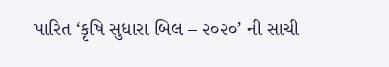પારિત ‘કૃષિ સુધારા બિલ – ૨૦૨૦’ ની સાચી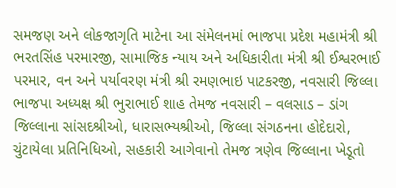સમજણ અને લોકજાગૃતિ માટેના આ સંમેલનમાં ભાજપા પ્રદેશ મહામંત્રી શ્રી ભરતસિંહ પરમારજી, સામાજિક ન્યાય અને અધિકારીતા મંત્રી શ્રી ઈશ્વરભાઈ પરમાર, વન અને પર્યાવરણ મંત્રી શ્રી રમણભાઇ પાટકરજી, નવસારી જિલ્લા ભાજપા અધ્યક્ષ શ્રી ભુરાભાઈ શાહ તેમજ નવસારી – વલસાડ – ડાંગ જિલ્લાના સાંસદશ્રીઓ, ધારાસભ્યશ્રીઓ, જિલ્લા સંગઠનના હોદેદારો, ચુંટાયેલા પ્રતિનિધિઓ, સહકારી આગેવાનો તેમજ ત્રણેવ જિલ્લાના ખેડૂતો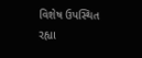વિશેષ ઉપસ્થિત રહ્યા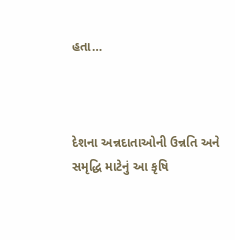હતા…



દેશના અન્નદાતાઓની ઉન્નતિ અને સમૃદ્ધિ માટેનું આ કૃષિ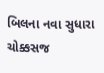બિલના નવા સુધારા ચોક્કસજ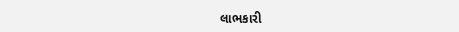લાભકારી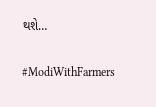થશે…

#ModiWithFarmers